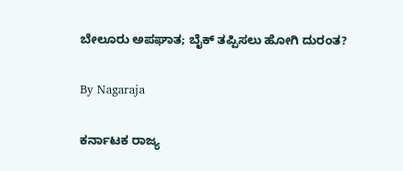ಬೇಲೂರು ಅಪಘಾತ; ಬೈಕ್ ತಪ್ಪಿಸಲು ಹೋಗಿ ದುರಂತ?

By Nagaraja

ಕರ್ನಾಟಕ ರಾಜ್ಯ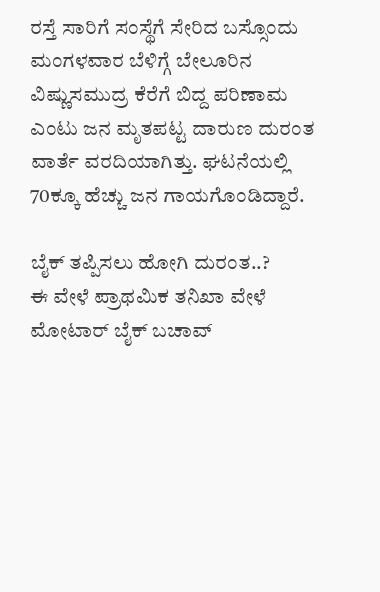ರಸ್ತೆ ಸಾರಿಗೆ ಸಂಸ್ಥೆಗೆ ಸೇರಿದ ಬಸ್ಸೊಂದು ಮಂಗಳವಾರ ಬೆಳಿಗ್ಗೆ ಬೇಲೂರಿನ ವಿಷ್ಣುಸಮುದ್ರ ಕೆರೆಗೆ ಬಿದ್ದ ಪರಿಣಾಮ ಎಂಟು ಜನ ಮೃತಪಟ್ಟ ದಾರುಣ ದುರಂತ ವಾರ್ತೆ ವರದಿಯಾಗಿತ್ತು. ಘಟನೆಯಲ್ಲಿ 70ಕ್ಕೂ ಹೆಚ್ಚು ಜನ ಗಾಯಗೊಂಡಿದ್ದಾರೆ.

ಬೈಕ್ ತಪ್ಪಿಸಲು ಹೋಗಿ ದುರಂತ..?
ಈ ವೇಳೆ ಪ್ರಾಥಮಿಕ ತನಿಖಾ ವೇಳೆ ಮೋಟಾರ್ ಬೈಕ್ ಬಚಾವ್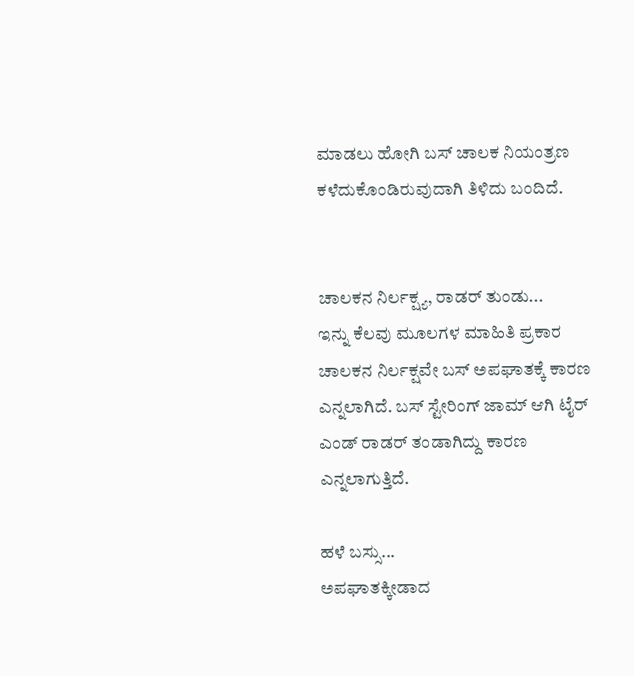ಮಾಡಲು ಹೋಗಿ ಬಸ್ ಚಾಲಕ ನಿಯಂತ್ರಣ ಕಳೆದುಕೊಂಡಿರುವುದಾಗಿ ತಿಳಿದು ಬಂದಿದೆ.


ಚಾಲಕನ ನಿರ್ಲಕ್ಷ್ಯ, ರಾಡರ್ ತುಂಡು...
ಇನ್ನು ಕೆಲವು ಮೂಲಗಳ ಮಾಹಿತಿ ಪ್ರಕಾರ ಚಾಲಕನ ನಿರ್ಲಕ್ಷವೇ ಬಸ್ ಅಪಘಾತಕ್ಕೆ ಕಾರಣ ಎನ್ನಲಾಗಿದೆ. ಬಸ್ ಸ್ಟೇರಿಂಗ್ ಜಾಮ್ ಆಗಿ ಟೈರ್ ಎಂಡ್ ರಾಡರ್ ತಂಡಾಗಿದ್ದು ಕಾರಣ ಎನ್ನಲಾಗುತ್ತಿದೆ.

ಹಳೆ ಬಸ್ಸು...
ಅಪಘಾತಕ್ಕೀಡಾದ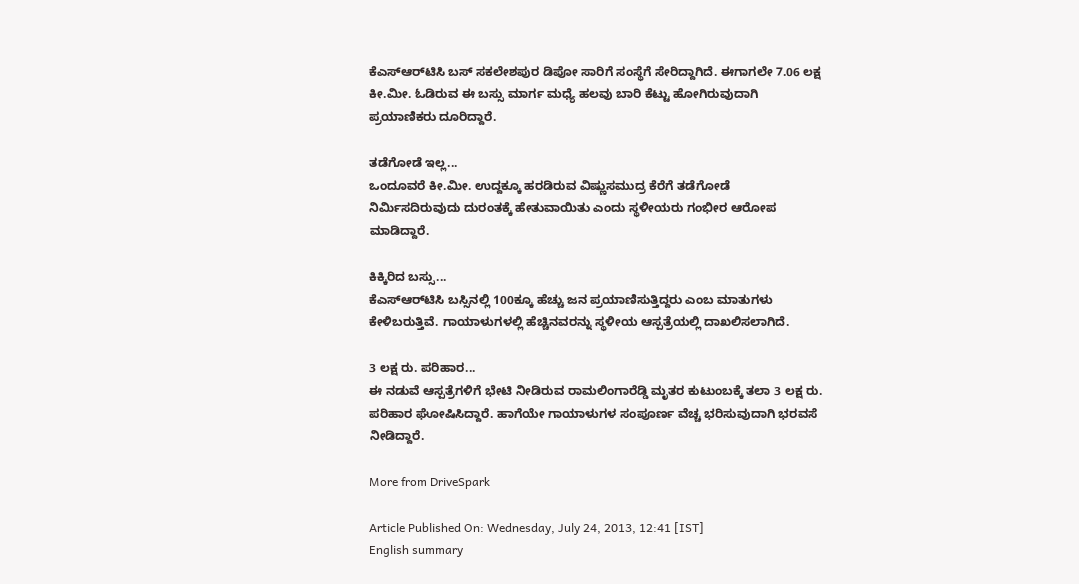ಕೆಎಸ್‌ಆರ್‌ಟಿಸಿ ಬಸ್ ಸಕಲೇಶಪುರ ಡಿಪೋ ಸಾರಿಗೆ ಸಂಸ್ಥೆಗೆ ಸೇರಿದ್ದಾಗಿದೆ. ಈಗಾಗಲೇ 7.06 ಲಕ್ಷ ಕೀ.ಮೀ. ಓಡಿರುವ ಈ ಬಸ್ಸು ಮಾರ್ಗ ಮಧ್ಯೆ ಹಲವು ಬಾರಿ ಕೆಟ್ಟು ಹೋಗಿರುವುದಾಗಿ ಪ್ರಯಾಣಿಕರು ದೂರಿದ್ದಾರೆ.

ತಡೆಗೋಡೆ ಇಲ್ಲ...
ಒಂದೂವರೆ ಕೀ.ಮೀ. ಉದ್ದಕ್ಕೂ ಹರಡಿರುವ ವಿಷ್ಣುಸಮುದ್ರ ಕೆರೆಗೆ ತಡೆಗೋಡೆ ನಿರ್ಮಿಸದಿರುವುದು ದುರಂತಕ್ಕೆ ಹೇತುವಾಯಿತು ಎಂದು ಸ್ಥಳೀಯರು ಗಂಭೀರ ಆರೋಪ ಮಾಡಿದ್ದಾರೆ.

ಕಿಕ್ಕಿರಿದ ಬಸ್ಸು...
ಕೆಎಸ್‌ಆರ್‌ಟಿಸಿ ಬಸ್ಸಿನಲ್ಲಿ 100ಕ್ಕೂ ಹೆಚ್ಚು ಜನ ಪ್ರಯಾಣಿಸುತ್ತಿದ್ದರು ಎಂಬ ಮಾತುಗಳು ಕೇಳಿಬರುತ್ತಿವೆ. ಗಾಯಾಳುಗಳಲ್ಲಿ ಹೆಚ್ಚಿನವರನ್ನು ಸ್ಥಳೀಯ ಆಸ್ಪತ್ರೆಯಲ್ಲಿ ದಾಖಲಿಸಲಾಗಿದೆ.

3 ಲಕ್ಷ ರು. ಪರಿಹಾರ...
ಈ ನಡುವೆ ಆಸ್ಪತ್ರೆಗಳಿಗೆ ಭೇಟಿ ನೀಡಿರುವ ರಾಮಲಿಂಗಾರೆಡ್ಡಿ ಮೃತರ ಕುಟುಂಬಕ್ಕೆ ತಲಾ 3 ಲಕ್ಷ ರು. ಪರಿಹಾರ ಘೋಷಿಸಿದ್ದಾರೆ. ಹಾಗೆಯೇ ಗಾಯಾಳುಗಳ ಸಂಪೂರ್ಣ ವೆಚ್ಚ ಭರಿಸುವುದಾಗಿ ಭರವಸೆ ನೀಡಿದ್ದಾರೆ.

More from DriveSpark

Article Published On: Wednesday, July 24, 2013, 12:41 [IST]
English summary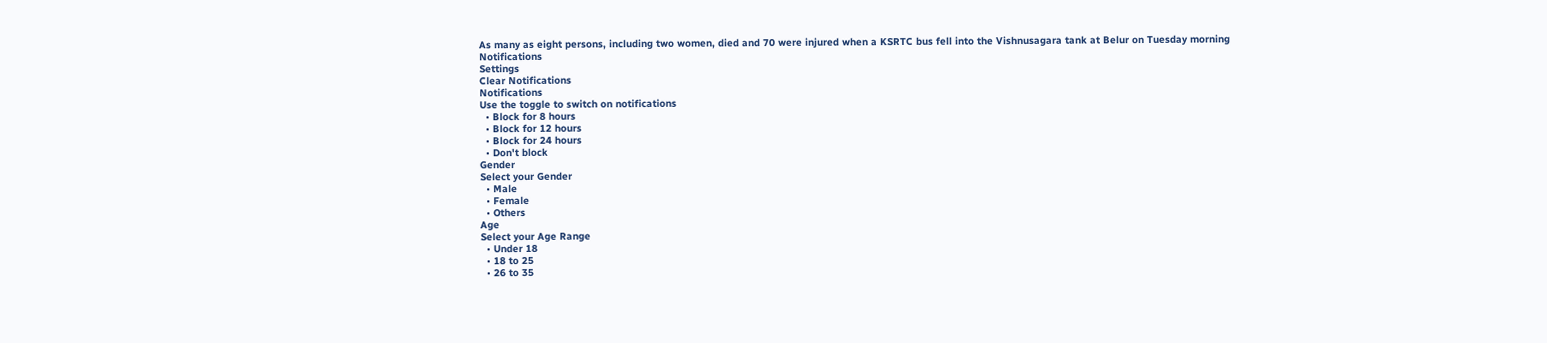As many as eight persons, including two women, died and 70 were injured when a KSRTC bus fell into the Vishnusagara tank at Belur on Tuesday morning
Notifications
Settings
Clear Notifications
Notifications
Use the toggle to switch on notifications
  • Block for 8 hours
  • Block for 12 hours
  • Block for 24 hours
  • Don't block
Gender
Select your Gender
  • Male
  • Female
  • Others
Age
Select your Age Range
  • Under 18
  • 18 to 25
  • 26 to 35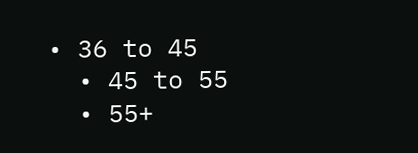• 36 to 45
  • 45 to 55
  • 55+